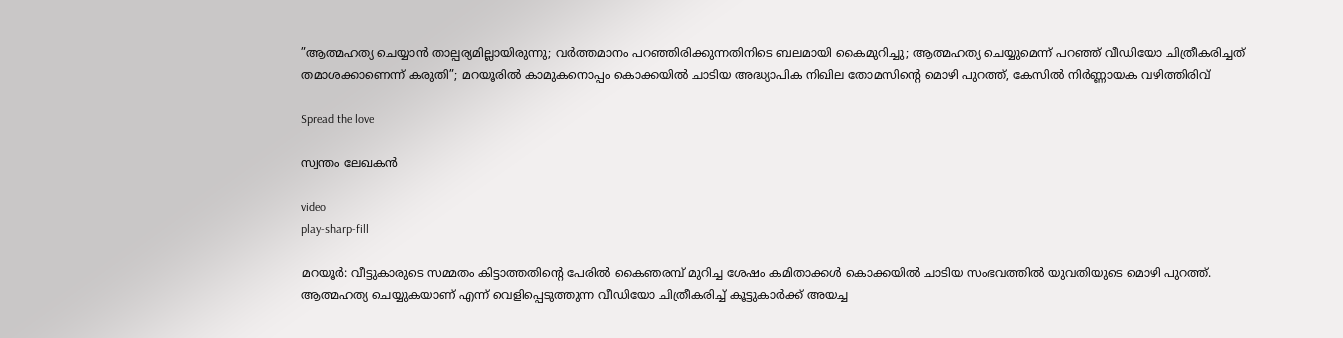”ആത്മഹത്യ ചെയ്യാന്‍ താല്പര്യമില്ലായിരുന്നു; വര്‍ത്തമാനം പറഞ്ഞിരിക്കുന്നതിനിടെ ബലമായി കൈമുറിച്ചു; ആത്മഹത്യ ചെയ്യുമെന്ന് പറഞ്ഞ് വീഡിയോ ചിത്രീകരിച്ചത് തമാശക്കാണെന്ന് കരുതി”; മറയൂരില്‍ കാമുകനൊപ്പം കൊക്കയില്‍ ചാടിയ അദ്ധ്യാപിക നിഖില തോമസിന്റെ മൊഴി പുറത്ത്, കേസില്‍ നിര്‍ണ്ണായക വഴിത്തിരിവ്

Spread the love

സ്വന്തം ലേഖകന്‍

video
play-sharp-fill

മറയൂര്‍: വീട്ടുകാരുടെ സമ്മതം കിട്ടാത്തതിന്റെ പേരില്‍ കൈഞരമ്പ് മുറിച്ച ശേഷം കമിതാക്കള്‍ കൊക്കയില്‍ ചാടിയ സംഭവത്തില്‍ യുവതിയുടെ മൊഴി പുറത്ത്. ആത്മഹത്യ ചെയ്യുകയാണ് എന്ന് വെളിപ്പെടുത്തുന്ന വീഡിയോ ചിത്രീകരിച്ച് കൂട്ടുകാര്‍ക്ക് അയച്ച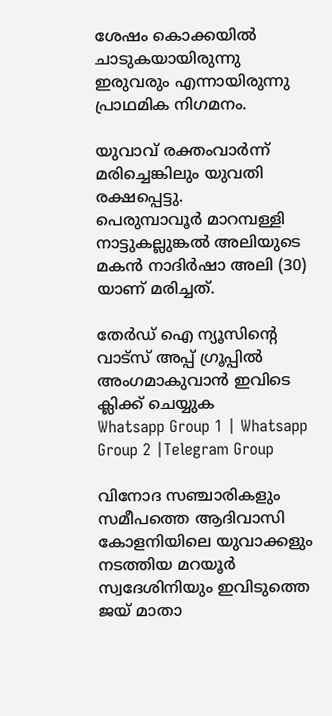ശേഷം കൊക്കയില്‍ ചാടുകയായിരുന്നു ഇരുവരും എന്നായിരുന്നു പ്രാഥമിക നിഗമനം.

യുവാവ് രക്തംവാര്‍ന്ന് മരിച്ചെങ്കിലും യുവതി രക്ഷപ്പെട്ടു.
പെരുമ്പാവൂര്‍ മാറമ്പള്ളി നാട്ടുകല്ലുങ്കല്‍ അലിയുടെ മകന്‍ നാദിര്‍ഷാ അലി (30) യാണ് മരിച്ചത്.

തേർഡ് ഐ ന്യൂസിന്റെ വാട്സ് അപ്പ് ഗ്രൂപ്പിൽ അംഗമാകുവാൻ ഇവിടെ ക്ലിക്ക് ചെയ്യുക
Whatsapp Group 1 | Whatsapp Group 2 |Telegram Group

വിനോദ സഞ്ചാരികളും സമീപത്തെ ആദിവാസി കോളനിയിലെ യുവാക്കളും നടത്തിയ മറയൂര്‍ സ്വദേശിനിയും ഇവിടുത്തെ ജയ് മാതാ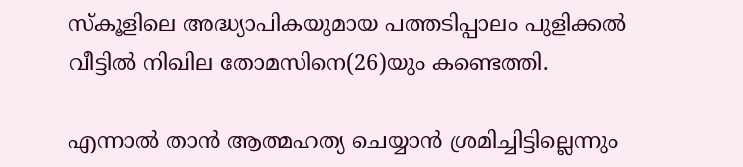സ്‌കൂളിലെ അദ്ധ്യാപികയുമായ പത്തടിപ്പാലം പുളിക്കല്‍ വീട്ടില്‍ നിഖില തോമസിനെ(26)യും കണ്ടെത്തി.

എന്നാല്‍ താന്‍ ആത്മഹത്യ ചെയ്യാന്‍ ശ്രമിച്ചിട്ടില്ലെന്നും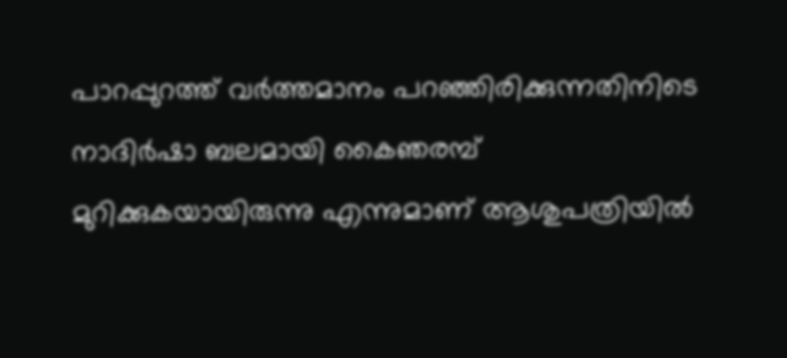പാറപ്പുറത്ത് വര്‍ത്തമാനം പറഞ്ഞിരിക്കുന്നതിനിടെ നാദിര്‍ഷാ ബലമായി കൈഞരമ്പ് മുറിക്കുകയായിരുന്നു എന്നുമാണ് ആശുപത്രിയില്‍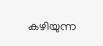കഴിയുന്ന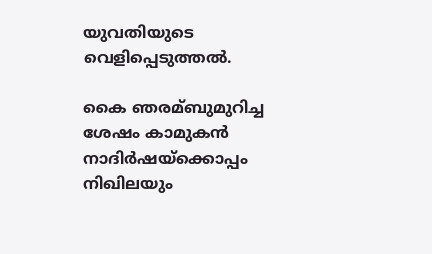യുവതിയുടെ വെളിപ്പെടുത്തല്‍.

കൈ ഞരമ്ബുമുറിച്ച ശേഷം കാമുകന്‍ നാദിര്‍ഷയ്‌ക്കൊപ്പം നിഖിലയും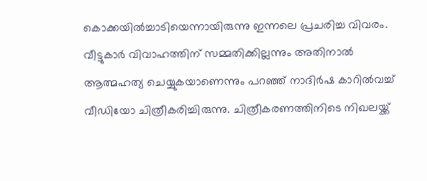കൊക്കയില്‍ച്ചാടിയെന്നായിരുന്നു ഇന്നലെ പ്രചരിച്ച വിവരം. വീട്ടുകാര്‍ വിവാഹത്തിന് സമ്മതിക്കില്ലന്നും അതിനാല്‍ ആത്മഹത്യ ചെയ്യുകയാണെന്നും പറഞ്ഞ് നാദിര്‍ഷ കാറില്‍വച്ച് വീഡിയോ ചിത്രീകരിച്ചിരുന്നു. ചിത്രീകരണത്തിനിടെ നിഖലയ്ക്ക്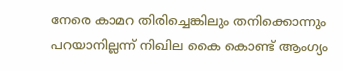നേരെ കാമറ തിരിച്ചെങ്കിലും തനിക്കൊന്നും പറയാനില്ലന്ന് നിഖില കൈ കൊണ്ട് ആംഗ്യം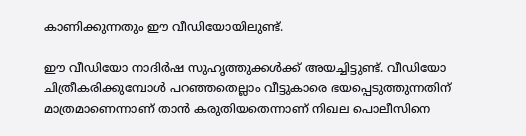കാണിക്കുന്നതും ഈ വീഡിയോയിലുണ്ട്.

ഈ വീഡിയോ നാദിര്‍ഷ സുഹൃത്തുക്കള്‍ക്ക് അയച്ചിട്ടുണ്ട്. വീഡിയോ ചിത്രീകരിക്കുമ്പോള്‍ പറഞ്ഞതെല്ലാം വീട്ടുകാരെ ഭയപ്പെടുത്തുന്നതിന് മാത്രമാണെന്നാണ് താന്‍ കരുതിയതെന്നാണ് നിഖല പൊലീസിനെ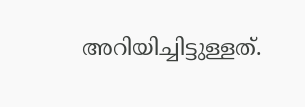അറിയിച്ചിട്ടുള്ളത്.